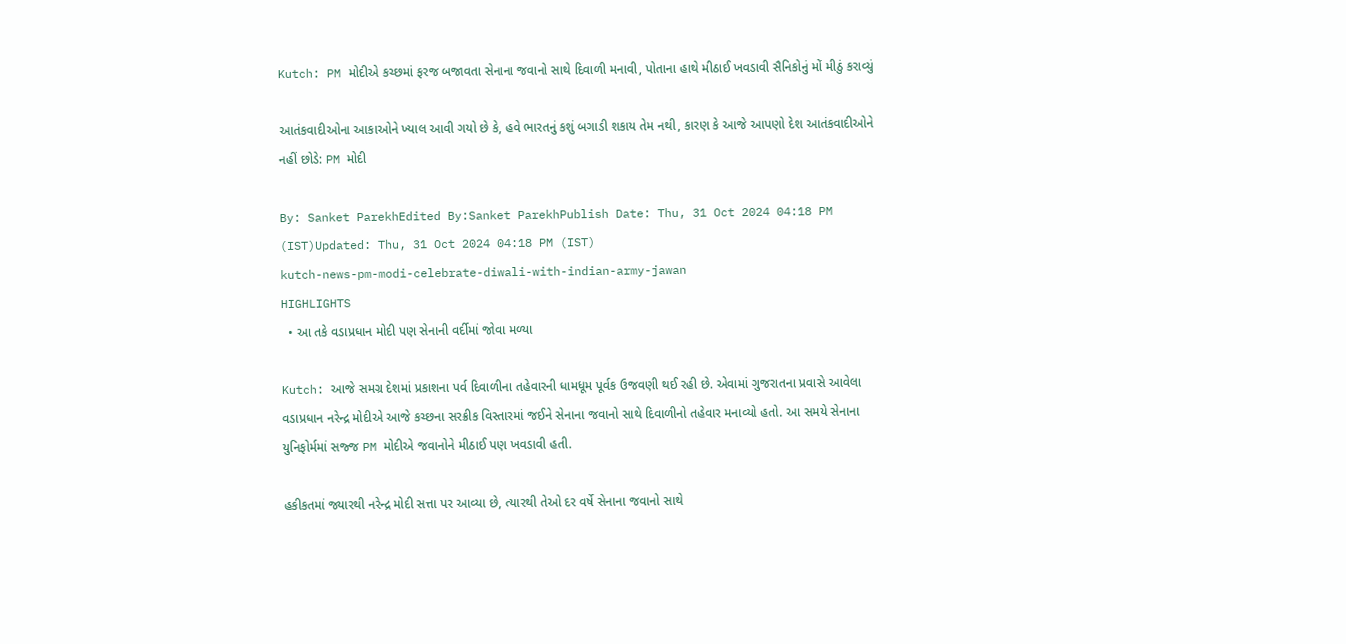Kutch: PM મોદીએ કચ્છમાં ફરજ બજાવતા સેનાના જવાનો સાથે દિવાળી મનાવી, પોતાના હાથે મીઠાઈ ખવડાવી સૈનિકોનું મોં મીઠું કરાવ્યું

આતંકવાદીઓના આકાઓને ખ્યાલ આવી ગયો છે કે, હવે ભારતનું કશું બગાડી શકાય તેમ નથી, કારણ કે આજે આપણો દેશ આતંકવાદીઓને નહીં છોડે: PM મોદી

By: Sanket ParekhEdited By:Sanket ParekhPublish Date: Thu, 31 Oct 2024 04:18 PM (IST)Updated: Thu, 31 Oct 2024 04:18 PM (IST)
kutch-news-pm-modi-celebrate-diwali-with-indian-army-jawan
HIGHLIGHTS
  • આ તકે વડાપ્રધાન મોદી પણ સેનાની વર્દીમાં જોવા મળ્યા

Kutch: આજે સમગ્ર દેશમાં પ્રકાશના પર્વ દિવાળીના તહેવારની ધામધૂમ પૂર્વક ઉજવણી થઈ રહી છે. એવામાં ગુજરાતના પ્રવાસે આવેલા વડાપ્રધાન નરેન્દ્ર મોદીએ આજે કચ્છના સરક્રીક વિસ્તારમાં જઈને સેનાના જવાનો સાથે દિવાળીનો તહેવાર મનાવ્યો હતો. આ સમયે સેનાના યુનિફોર્મમાં સજ્જ PM મોદીએ જવાનોને મીઠાઈ પણ ખવડાવી હતી.

હકીકતમાં જ્યારથી નરેન્દ્ર મોદી સત્તા પર આવ્યા છે, ત્યારથી તેઓ દર વર્ષે સેનાના જવાનો સાથે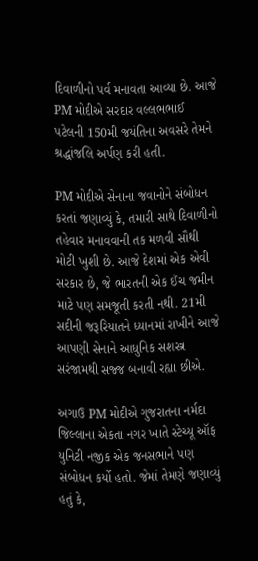દિવાળીનો પર્વ મનાવતા આવ્યા છે. આજે PM મોદીએ સરદાર વલ્લભભાઈ પટેલની 150મી જયંતિના અવસરે તેમને શ્રદ્ધાંજલિ અર્પણ કરી હતી.

PM મોદીએ સેનાના જવાનોને સંબોધન કરતાં જણાવ્યું કે, તમારી સાથે દિવાળીનો તહેવાર મનાવવાની તક મળવી સૌથી મોટી ખુશી છે. આજે દેશમાં એક એવી સરકાર છે, જે ભારતની એક ઈંચ જમીન માટે પણ સમજૂતી કરતી નથી. 21મી સદીની જરૂરિયાતને ધ્યાનમાં રાખીને આજે આપણી સેનાને આધુનિક સશસ્ત્ર સરંજામથી સજ્જ બનાવી રહ્યા છીએ.

અગાઉ PM મોદીએ ગુજરાતના નર્મદા જિલ્લાના એકતા નગર ખાતે સ્ટેચ્યૂ ઑફ યુનિટી નજીક એક જનસભાને પણ સંબોધન કર્યો હતો. જેમાં તેમણે જણાવ્યું હતું કે,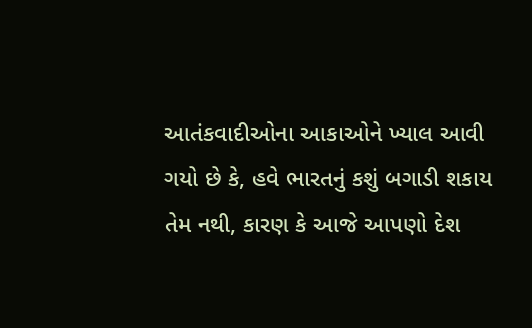આતંકવાદીઓના આકાઓને ખ્યાલ આવી ગયો છે કે, હવે ભારતનું કશું બગાડી શકાય તેમ નથી, કારણ કે આજે આપણો દેશ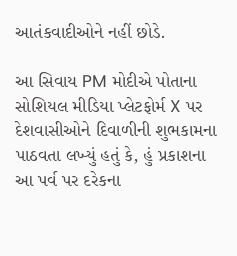આતંકવાદીઓને નહીં છોડે.

આ સિવાય PM મોદીએ પોતાના સોશિયલ મીડિયા પ્લેટફોર્મ X પર દેશવાસીઓને દિવાળીની શુભકામના પાઠવતા લખ્યું હતું કે, હું પ્રકાશના આ પર્વ પર દરેકના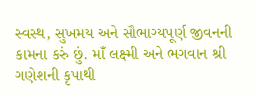સ્વસ્થ, સુખમય અને સૌભાગ્યપૂર્ણ જીવનની કામના કરું છું. માઁ લક્ષ્મી અને ભગવાન શ્રી ગણેશની કૃપાથી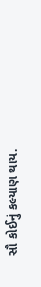સૌ કોઈનું કલ્યાણ થાય.